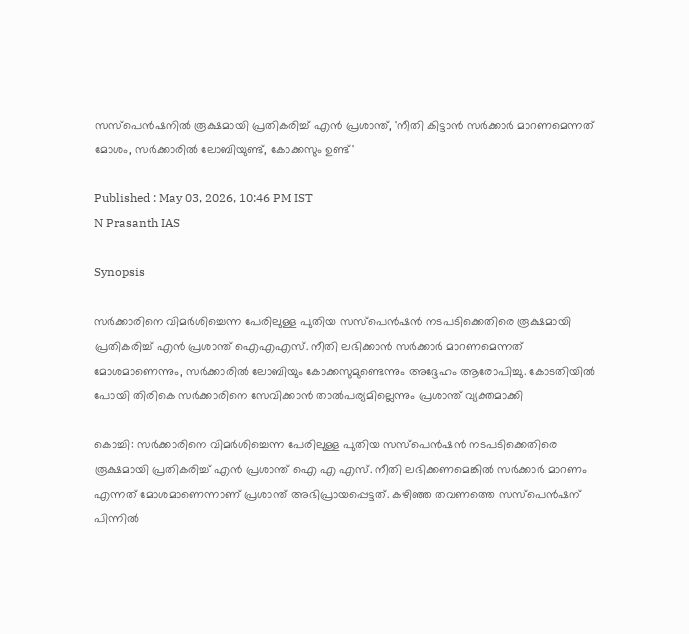സസ്പെൻഷനിൽ രൂക്ഷമായി പ്രതികരിച്ച് എൻ പ്രശാന്ത്, 'നീതി കിട്ടാൻ സർക്കാർ മാറണമെന്നത് മോശം, സർക്കാരിൽ ലോബിയുണ്ട്, കോക്കസും ഉണ്ട്'

Published : May 03, 2026, 10:46 PM IST
N Prasanth IAS

Synopsis

സർക്കാരിനെ വിമർശിച്ചെന്ന പേരിലുള്ള പുതിയ സസ്പെൻഷൻ നടപടിക്കെതിരെ രൂക്ഷമായി പ്രതികരിച്ച് എൻ പ്രശാന്ത് ഐഎഎസ്. നീതി ലഭിക്കാൻ സർക്കാർ മാറണമെന്നത് മോശമാണെന്നും, സർക്കാരിൽ ലോബിയും കോക്കസുമുണ്ടെന്നും അദ്ദേഹം ആരോപിച്ചു. കോടതിയിൽ പോയി തിരികെ സർക്കാരിനെ സേവിക്കാൻ താൽപര്യമില്ലെന്നും പ്രശാന്ത് വ്യക്തമാക്കി

കൊച്ചി: സർക്കാരിനെ വിമർശിച്ചെന്ന പേരിലുള്ള പുതിയ സസ്പെൻഷൻ നടപടിക്കെതിരെ രൂക്ഷമായി പ്രതികരിച്ച് എൻ പ്രശാന്ത് ഐ എ എസ്. നീതി ലഭിക്കണമെങ്കിൽ സർക്കാർ മാറണം എന്നത് മോശമാണെന്നാണ് പ്രശാന്ത് അഭിപ്രായപ്പെട്ടത്. കഴിഞ്ഞ തവണത്തെ സസ്പെൻഷന് പിന്നിൽ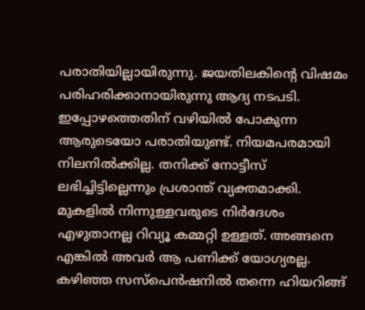പരാതിയില്ലായിരുന്നു. ജയതിലകിന്റെ വിഷമം പരിഹരിക്കാനായിരുന്നു ആദ്യ നടപടി. ഇപ്പോഴത്തെതിന് വഴിയിൽ പോകുന്ന ആരുടെയോ പരാതിയുണ്ട്. നിയമപരമായി നിലനിൽക്കില്ല. തനിക്ക് നോട്ടീസ് ലഭിച്ചിട്ടില്ലെന്നും പ്രശാന്ത് വ്യക്തമാക്കി. മുകളിൽ നിന്നുള്ളവരുടെ നിർദേശം എഴുതാനല്ല റിവ്യൂ കമ്മറ്റി ഉള്ളത്. അങ്ങനെ എങ്കിൽ അവർ ആ പണിക്ക് യോഗ്യരല്ല. കഴിഞ്ഞ സസ്പെൻഷനിൽ തന്നെ ഹിയറിങ്ങ്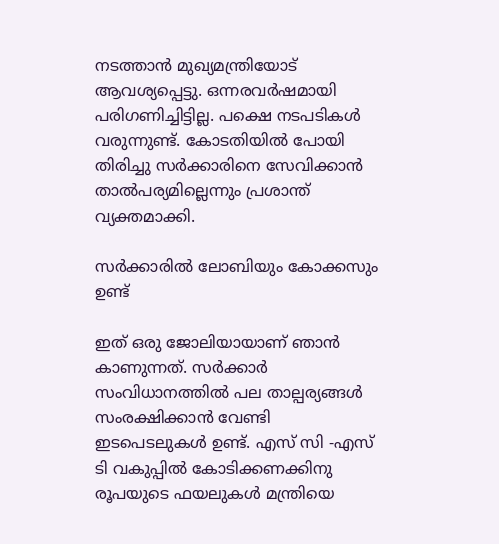നടത്താൻ മുഖ്യമന്ത്രിയോട് ആവശ്യപ്പെട്ടു. ഒന്നരവർഷമായി പരിഗണിച്ചിട്ടില്ല. പക്ഷെ നടപടികൾ വരുന്നുണ്ട്. കോടതിയിൽ പോയി തിരിച്ചു സർക്കാരിനെ സേവിക്കാൻ താൽപര്യമില്ലെന്നും പ്രശാന്ത് വ്യക്തമാക്കി.

സർക്കാരിൽ ലോബിയും കോക്കസും ഉണ്ട്

ഇത് ഒരു ജോലിയായാണ് ഞാൻ കാണുന്നത്. സർക്കാർ സംവിധാനത്തിൽ പല താല്പര്യങ്ങൾ സംരക്ഷിക്കാൻ വേണ്ടി ഇടപെടലുകൾ ഉണ്ട്. എസ് സി -എസ് ടി വകുപ്പിൽ കോടിക്കണക്കിനു രൂപയുടെ ഫയലുകൾ മന്ത്രിയെ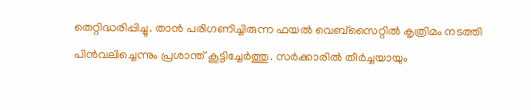തെറ്റിദ്ധരിപ്പിച്ചു. താൻ പരിഗണിച്ചിരുന്ന ഫയൽ വെബ്സൈറ്റിൽ കൃത്രിമം നടത്തി പിൻവലിച്ചെന്നും പ്രശാന്ത് കൂട്ടിച്ചേർത്തു. സർക്കാരിൽ തീർച്ചയായും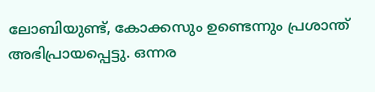ലോബിയുണ്ട്, കോക്കസും ഉണ്ടെന്നും പ്രശാന്ത് അഭിപ്രായപ്പെട്ടു. ഒന്നര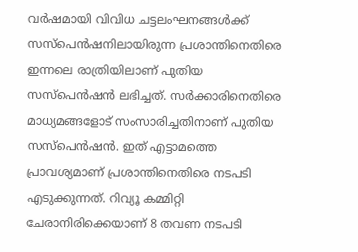വർഷമായി വിവിധ ചട്ടലംഘനങ്ങൾക്ക് സസ്പെൻഷനിലായിരുന്ന പ്രശാന്തിനെതിരെ ഇന്നലെ രാത്രിയിലാണ് പുതിയ സസ്പെൻഷൻ ലഭിച്ചത്. സർക്കാരിനെതിരെ മാധ്യമങ്ങളോട് സംസാരിച്ചതിനാണ് പുതിയ സസ്പെൻഷൻ. ഇത് എട്ടാമത്തെ പ്രാവശ്യമാണ് പ്രശാന്തിനെതിരെ നടപടി എടുക്കുന്നത്. റിവ്യൂ കമ്മിറ്റി ചേരാനിരിക്കെയാണ് 8 തവണ നടപടി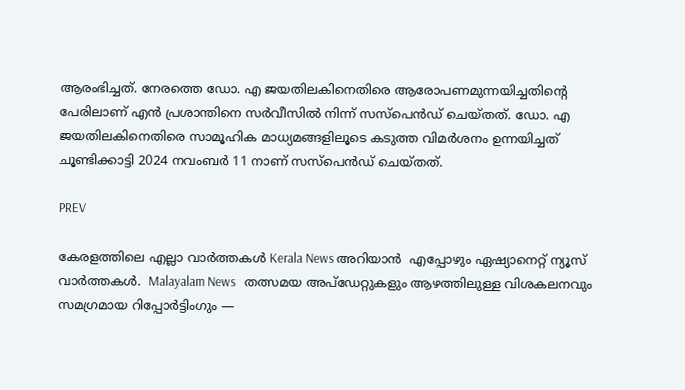ആരംഭിച്ചത്. നേരത്തെ ഡോ. എ ജയതിലകിനെതിരെ ആരോപണമുന്നയിച്ചതിന്‍റെ പേരിലാണ് എൻ പ്രശാന്തി‍നെ സർവീസിൽ നിന്ന് സസ്പെൻഡ് ചെയ്തത്. ഡോ. എ ജയതിലകിനെതിരെ സാമൂഹിക മാധ്യമങ്ങളിലൂടെ കടുത്ത വിമര്‍ശനം ഉന്നയിച്ചത് ചൂണ്ടിക്കാട്ടി 2024 നവംബര്‍ 11 നാണ് സസ്പെന്‍ഡ് ചെയ്തത്.

PREV

കേരളത്തിലെ എല്ലാ വാർത്തകൾ Kerala News അറിയാൻ  എപ്പോഴും ഏഷ്യാനെറ്റ് ന്യൂസ് വാർത്തകൾ.  Malayalam News   തത്സമയ അപ്‌ഡേറ്റുകളും ആഴത്തിലുള്ള വിശകലനവും സമഗ്രമായ റിപ്പോർട്ടിംഗും —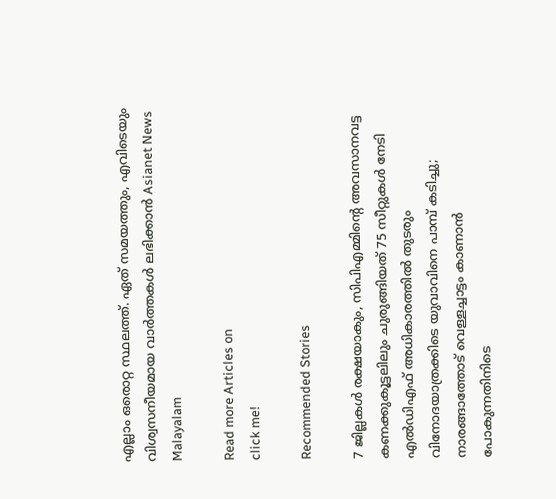എല്ലാം ഒരൊറ്റ സ്ഥലത്ത്. ഏത് സമയത്തും, എവിടെയും വിശ്വസനീയമായ വാർത്തകൾ ലഭിക്കാൻ Asianet News Malayalam

Read more Articles on
click me!

Recommended Stories

7 ജില്ലകൾ രക്ഷയാകും, സിപിഎമ്മിന്‍റെ അവസാനവട്ട കണക്കുകൂട്ടലിലും ചുരുങ്ങിയത് 75 സീറ്റുകൾ നേടി എൽഡിഎഫ് അധികാരത്തിൽ തുടരും
വിനോദയാത്രക്കിടെ യുവാവിനെ പാമ്പ് കടിച്ചു; നാരങ്ങാത്തോട് വെള്ളച്ചാട്ടം കാണാന്‍ പോകുന്നതിനിടെ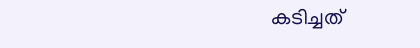കടിച്ചത്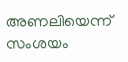അണലിയെന്ന് സംശയം